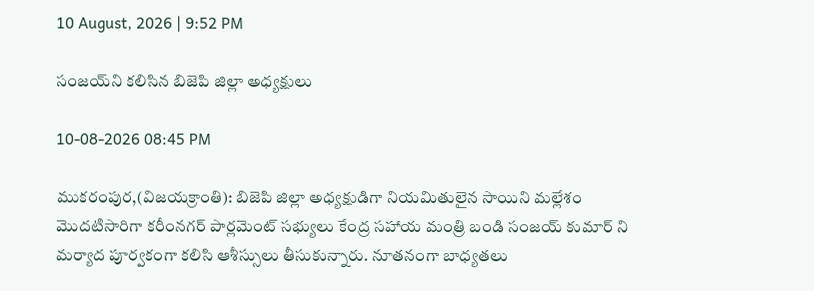10 August, 2026 | 9:52 PM

సంజయ్‌ని కలిసిన బిజెపి జిల్లా అధ్యక్షులు

10-08-2026 08:45 PM

ముకరంపుర,(విజయక్రాంతి): బిజెపి జిల్లా అధ్యక్షుడిగా నియమితులైన సాయిని మల్లేశం మొదటిసారిగా కరీంనగర్ పార్లమెంట్ సభ్యులు కేంద్ర సహాయ మంత్రి బండి సంజయ్ కుమార్ ని మర్యాద పూర్వకంగా కలిసి ఆశీస్సులు తీసుకున్నారు. నూతనంగా బాధ్యతలు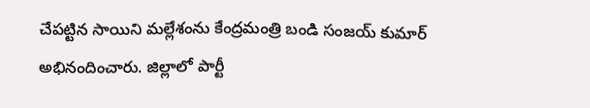చేపట్టిన సాయిని మల్లేశంను కేంద్రమంత్రి బండి సంజయ్ కుమార్ అభినందించారు. జిల్లాలో పార్టీ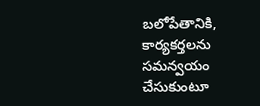బలోపేతానికి, కార్యకర్తలను సమన్వయం చేసుకుంటూ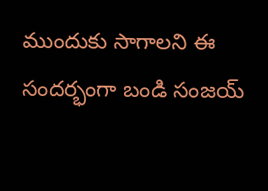ముందుకు సాగాలని ఈ సందర్భంగా బండి సంజయ్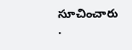సూచించారు .